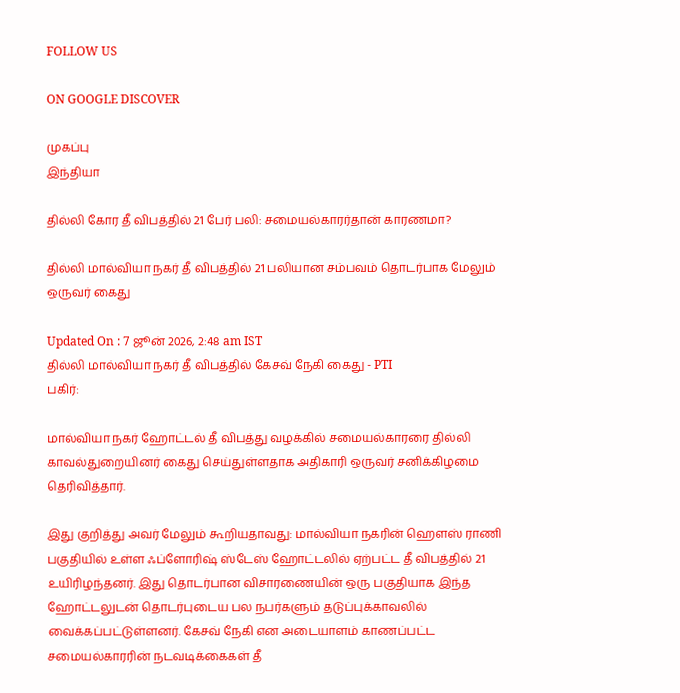FOLLOW US

ON GOOGLE DISCOVER

முகப்பு
இந்தியா

தில்லி கோர தீ விபத்தில் 21 பேர் பலி: சமையல்காரர்தான் காரணமா?

தில்லி மால்வியா நகர் தீ விபத்தில் 21 பலியான சம்பவம் தொடர்பாக மேலும் ஒருவர் கைது

Updated On : 7 ஜூன் 2026, 2:48 am IST
தில்லி மால்வியா நகர் தீ விபத்தில் கேசவ் நேகி கைது - PTI
பகிர்:

மால்வியா நகர் ஹோட்டல் தீ விபத்து வழக்கில் சமையல்காரரை தில்லி காவல்துறையினர் கைது செய்துள்ளதாக அதிகாரி ஒருவர் சனிக்கிழமை தெரிவித்தார்.

இது குறித்து அவர் மேலும் கூறியதாவது: மால்வியா நகரின் ஹெளஸ் ராணி பகுதியில் உள்ள ஃப்ளோரிஷ் ஸ்டேஸ் ஹோட்டலில் ஏற்பட்ட தீ விபத்தில் 21 உயிரிழந்தனர். இது தொடர்பான விசாரணையின் ஒரு பகுதியாக இந்த ஹோட்டலுடன் தொடர்புடைய பல நபர்களும் தடுப்புக்காவலில் வைக்கப்பட்டுள்ளனர். கேசவ் நேகி என அடையாளம் காணப்பட்ட சமையல்காரரின் நடவடிக்கைகள் தீ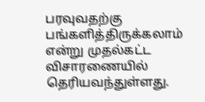பரவுவதற்கு பங்களித்திருக்கலாம் என்று முதல்கட்ட விசாரணையில் தெரியவந்துள்ளது.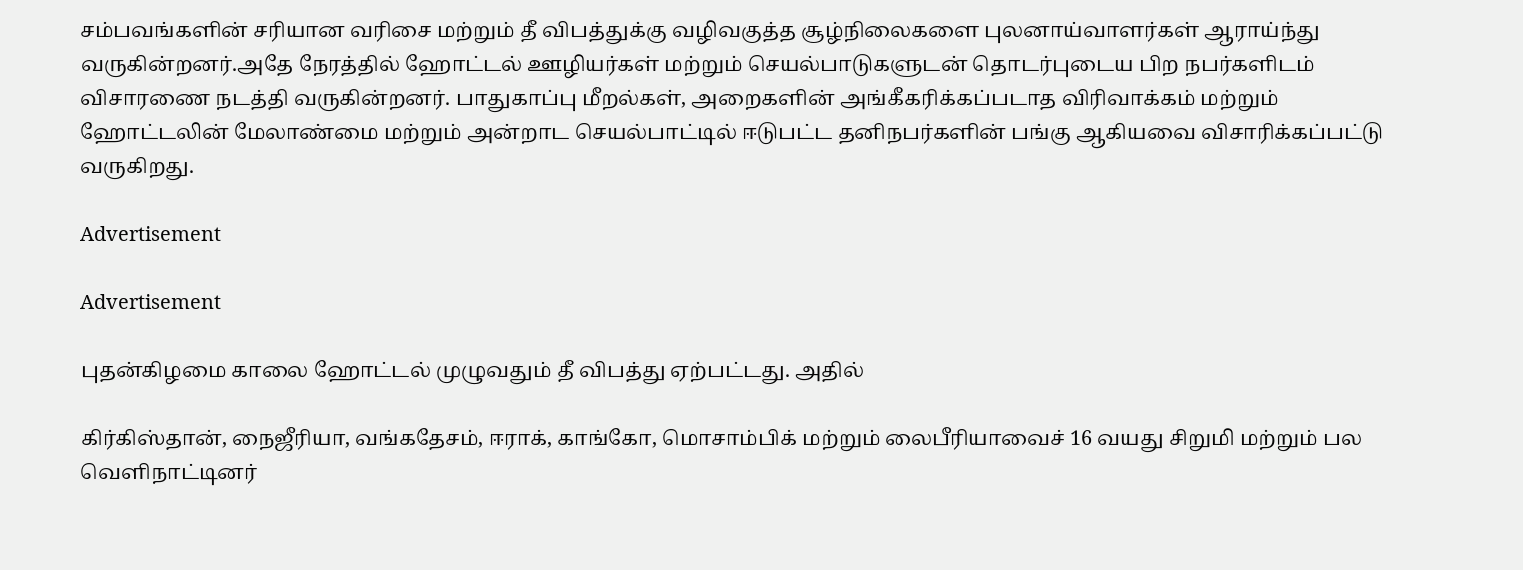சம்பவங்களின் சரியான வரிசை மற்றும் தீ விபத்துக்கு வழிவகுத்த சூழ்நிலைகளை புலனாய்வாளர்கள் ஆராய்ந்து வருகின்றனர்.அதே நேரத்தில் ஹோட்டல் ஊழியர்கள் மற்றும் செயல்பாடுகளுடன் தொடர்புடைய பிற நபர்களிடம் விசாரணை நடத்தி வருகின்றனர். பாதுகாப்பு மீறல்கள், அறைகளின் அங்கீகரிக்கப்படாத விரிவாக்கம் மற்றும் ஹோட்டலின் மேலாண்மை மற்றும் அன்றாட செயல்பாட்டில் ஈடுபட்ட தனிநபர்களின் பங்கு ஆகியவை விசாரிக்கப்பட்டு வருகிறது.

Advertisement

Advertisement

புதன்கிழமை காலை ஹோட்டல் முழுவதும் தீ விபத்து ஏற்பட்டது. அதில்

கிர்கிஸ்தான், நைஜீரியா, வங்கதேசம், ஈராக், காங்கோ, மொசாம்பிக் மற்றும் லைபீரியாவைச் 16 வயது சிறுமி மற்றும் பல வெளிநாட்டினர்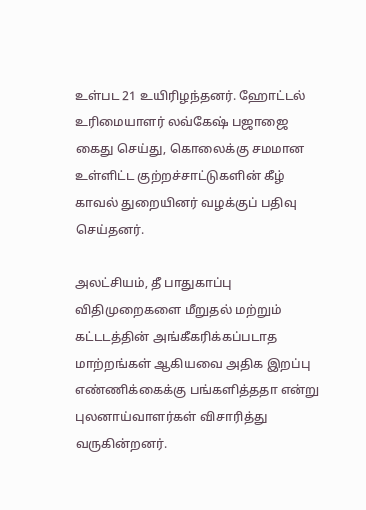உள்பட 21 உயிரிழந்தனர். ஹோட்டல் உரிமையாளர் லவ்கேஷ் பஜாஜை கைது செய்து, கொலைக்கு சமமான உள்ளிட்ட குற்றச்சாட்டுகளின் கீழ் காவல் துறையினர் வழக்குப் பதிவு செய்தனர்.

அலட்சியம், தீ பாதுகாப்பு விதிமுறைகளை மீறுதல் மற்றும் கட்டடத்தின் அங்கீகரிக்கப்படாத மாற்றங்கள் ஆகியவை அதிக இறப்பு எண்ணிக்கைக்கு பங்களித்ததா என்று புலனாய்வாளர்கள் விசாரித்து வருகின்றனர்.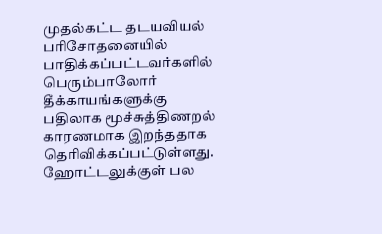முதல்கட்ட தடயவியல் பரிசோதனையில் பாதிக்கப்பட்டவர்களில் பெரும்பாலோர் தீக்காயங்களுக்கு பதிலாக மூச்சுத்திணறல் காரணமாக இறந்ததாக தெரிவிக்கப்பட்டுள்ளது. ஹோட்டலுக்குள் பல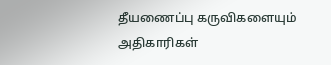தீயணைப்பு கருவிகளையும் அதிகாரிகள்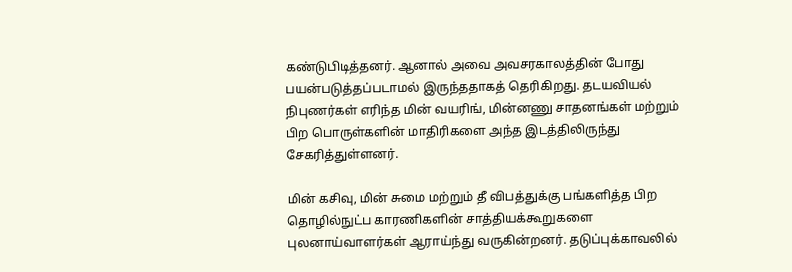கண்டுபிடித்தனர். ஆனால் அவை அவசரகாலத்தின் போது பயன்படுத்தப்படாமல் இருந்ததாகத் தெரிகிறது. தடயவியல் நிபுணர்கள் எரிந்த மின் வயரிங், மின்னணு சாதனங்கள் மற்றும் பிற பொருள்களின் மாதிரிகளை அந்த இடத்திலிருந்து சேகரித்துள்ளனர்.

மின் கசிவு, மின் சுமை மற்றும் தீ விபத்துக்கு பங்களித்த பிற தொழில்நுட்ப காரணிகளின் சாத்தியக்கூறுகளை புலனாய்வாளர்கள் ஆராய்ந்து வருகின்றனர். தடுப்புக்காவலில்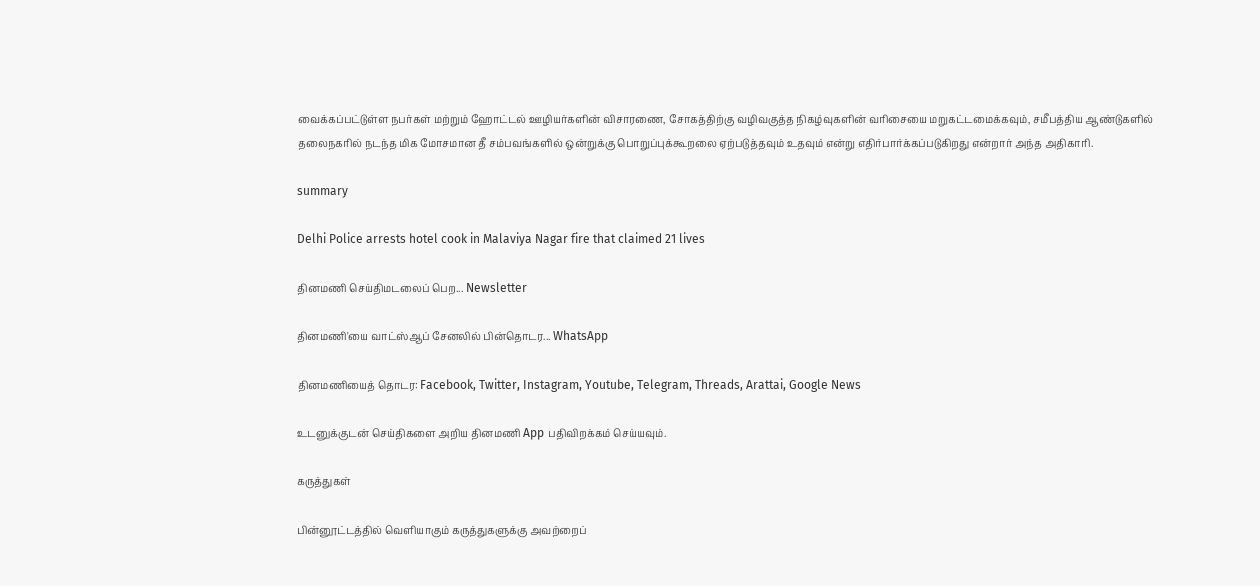வைக்கப்பட்டுள்ள நபர்கள் மற்றும் ஹோட்டல் ஊழியர்களின் விசாரணை, சோகத்திற்கு வழிவகுத்த நிகழ்வுகளின் வரிசையை மறுகட்டமைக்கவும், சமீபத்திய ஆண்டுகளில் தலைநகரில் நடந்த மிக மோசமான தீ சம்பவங்களில் ஒன்றுக்கு பொறுப்புக்கூறலை ஏற்படுத்தவும் உதவும் என்று எதிர்பார்க்கப்படுகிறது என்றார் அந்த அதிகாரி.

summary

Delhi Police arrests hotel cook in Malaviya Nagar fire that claimed 21 lives

தினமணி செய்திமடலைப் பெற... Newsletter

தினமணி'யை வாட்ஸ்ஆப் சேனலில் பின்தொடர... WhatsApp

தினமணியைத் தொடர: Facebook, Twitter, Instagram, Youtube, Telegram, Threads, Arattai, Google News

உடனுக்குடன் செய்திகளை அறிய தினமணி App பதிவிறக்கம் செய்யவும்.

கருத்துகள்

பின்னூட்டத்தில் வெளியாகும் கருத்துகளுக்கு அவற்றைப்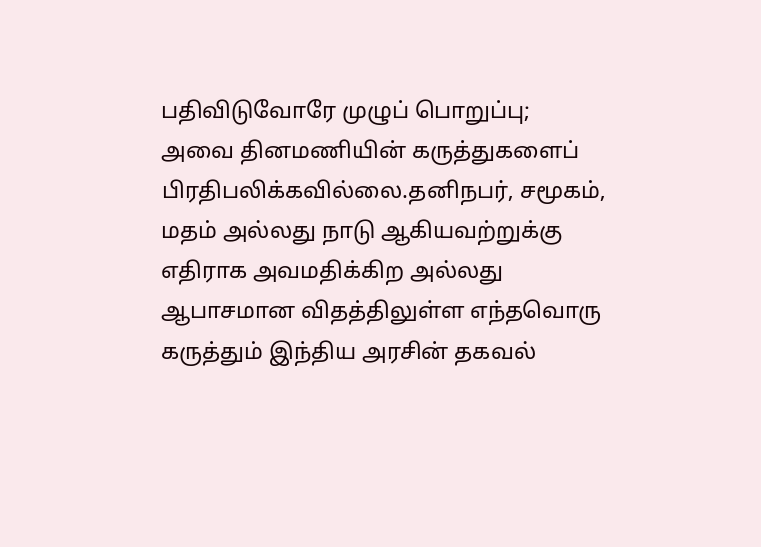பதிவிடுவோரே முழுப் பொறுப்பு; அவை தினமணியின் கருத்துகளைப் பிரதிபலிக்கவில்லை.தனிநபர், சமூகம், மதம் அல்லது நாடு ஆகியவற்றுக்கு எதிராக அவமதிக்கிற அல்லது ஆபாசமான விதத்திலுள்ள எந்தவொரு கருத்தும் இந்திய அரசின் தகவல்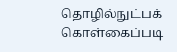தொழில்நுட்பக் கொள்கைப்படி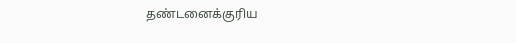தண்டனைக்குரிய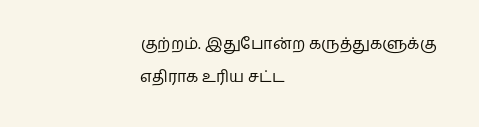குற்றம். இதுபோன்ற கருத்துகளுக்கு எதிராக உரிய சட்ட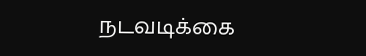நடவடிக்கை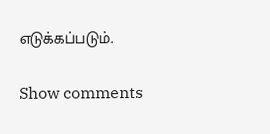எடுக்கப்படும்.

Show comments